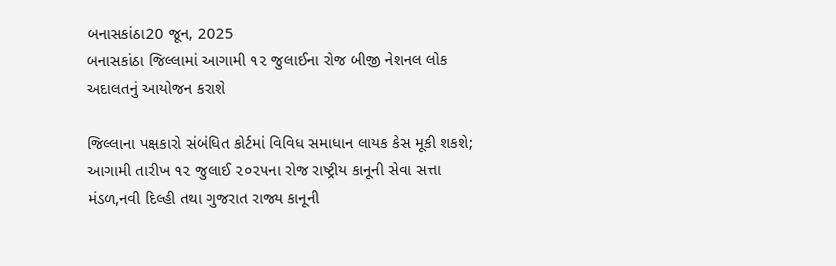બનાસકાંઠા20 જૂન, 2025
બનાસકાંઠા જિલ્લામાં આગામી ૧૨ જુલાઈના રોજ બીજી નેશનલ લોક અદાલતનું આયોજન કરાશે

જિલ્લાના પક્ષકારો સંબંધિત કોર્ટમાં વિવિધ સમાધાન લાયક કેસ મૂકી શકશે; આગામી તારીખ ૧૨ જુલાઈ ૨૦૨૫ના રોજ રાષ્ટ્રીય કાનૂની સેવા સત્તા મંડળ,નવી દિલ્હી તથા ગુજરાત રાજ્ય કાનૂની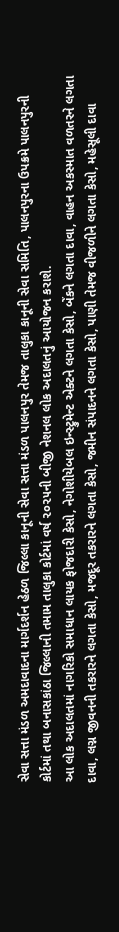સેવા સત્તા મંડળ અમદાવાદના માર્ગદર્શન હેઠળ જિલ્લા કાનૂની સેવા સત્તા મંડળ પાલનપુર તેમજ તાલુકા કાનૂની સેવા સમિતિ, પાલનપુરના ઉપક્રમે પાલનપુરની કોર્ટમાં તથા બનાસકાંઠા જિલ્લાની તમામ તાલુકા કોર્ટમાં વર્ષ ૨૦૨૫ની બીજી નેશનલ લોક અદાલતનું આયોજન કરાશે.
આ લોક અદાલતમાં નાગરિકો સમાધાન લાયક ફોજદારી કેસો, નેગોશીયેબલ ઇન્સ્ટ્રુમેન્ટ એક્ટને લગતા કેસો, બેંકને લગતા દાવા, વાહન અકસ્માત વળતરને લગતા દાવા, લગ્ન જીવનની તકરારને લગતા કેસો, મજદૂર તકરારને લગતા કેસો, જમીન સંપાદનને લગતા કેસો, પાણી તેમજ વીજળીને લગતા કેસો, મહેસૂલી દાવા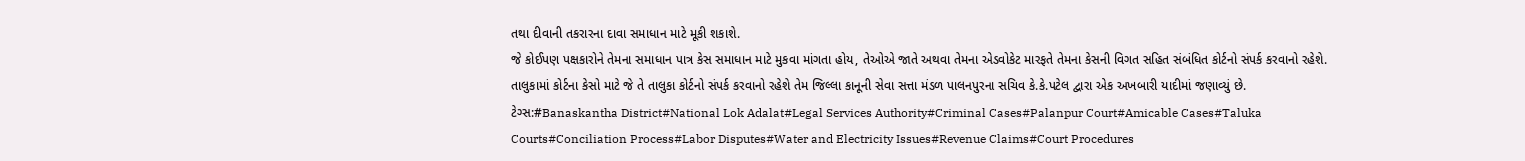તથા દીવાની તકરારના દાવા સમાધાન માટે મૂકી શકાશે.
જે કોઈપણ પક્ષકારોને તેમના સમાધાન પાત્ર કેસ સમાધાન માટે મુકવા માંગતા હોય, તેઓએ જાતે અથવા તેમના એડવોકેટ મારફતે તેમના કેસની વિગત સહિત સંબંધિત કોર્ટનો સંપર્ક કરવાનો રહેશે. તાલુકામાં કોર્ટના કેસો માટે જે તે તાલુકા કોર્ટનો સંપર્ક કરવાનો રહેશે તેમ જિલ્લા કાનૂની સેવા સત્તા મંડળ પાલનપુરના સચિવ કે.કે.પટેલ દ્વારા એક અખબારી યાદીમાં જણાવ્યું છે.
ટેગ્સ:#Banaskantha District#National Lok Adalat#Legal Services Authority#Criminal Cases#Palanpur Court#Amicable Cases#Taluka Courts#Conciliation Process#Labor Disputes#Water and Electricity Issues#Revenue Claims#Court Procedures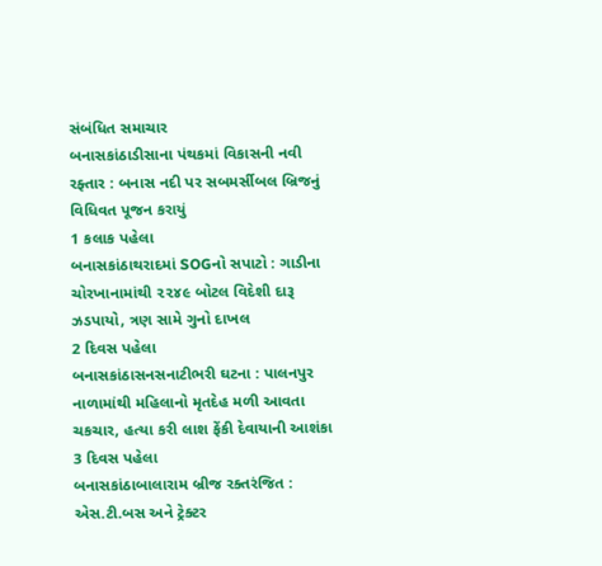સંબંધિત સમાચાર
બનાસકાંઠાડીસાના પંથકમાં વિકાસની નવી રફ્તાર : બનાસ નદી પર સબમર્સીબલ બ્રિજનું વિધિવત પૂજન કરાયું
1 કલાક પહેલા
બનાસકાંઠાથરાદમાં SOGનો સપાટો : ગાડીના ચોરખાનામાંથી ૨૨૪૯ બોટલ વિદેશી દારૂ ઝડપાયો, ત્રણ સામે ગુનો દાખલ
2 દિવસ પહેલા
બનાસકાંઠાસનસનાટીભરી ઘટના : પાલનપુર નાળામાંથી મહિલાનો મૃતદેહ મળી આવતા ચકચાર, હત્યા કરી લાશ ફેંકી દેવાયાની આશંકા
3 દિવસ પહેલા
બનાસકાંઠાબાલારામ બ્રીજ રક્તરંજિત : એસ.ટી.બસ અને ટ્રેક્ટર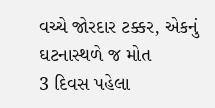વચ્ચે જોરદાર ટક્કર, એકનું ઘટનાસ્થળે જ મોત
3 દિવસ પહેલા